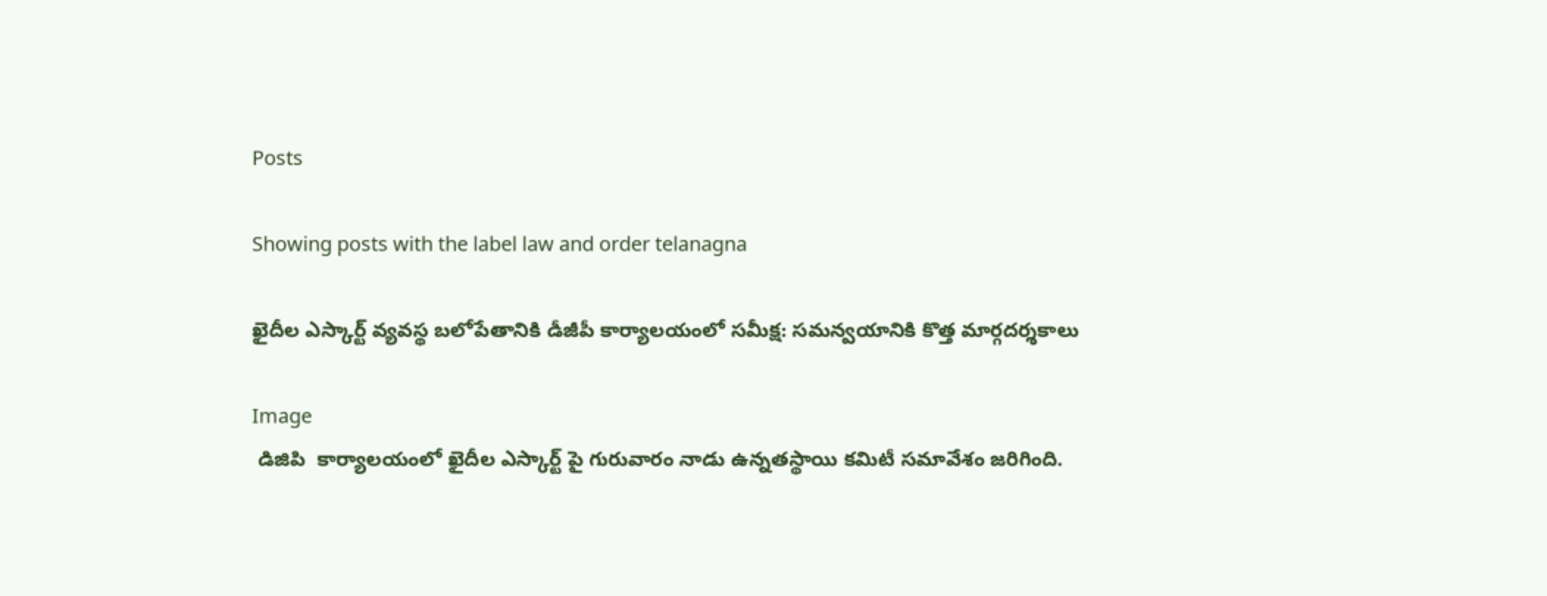Posts

Showing posts with the label law and order telanagna

ఖైదీల ఎస్కార్ట్ వ్యవస్థ బలోపేతానికి డీజీపీ కార్యాలయంలో సమీక్ష: సమన్వయానికి కొత్త మార్గదర్శకాలు

Image
 డిజిపి  కార్యాలయంలో ఖైదీల ఎస్కార్ట్ పై గురువారం నాడు ఉన్నతస్థాయి కమిటీ సమావేశం జరిగింది.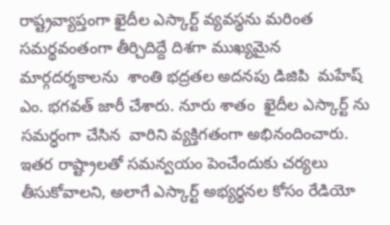రాష్ట్రవ్యాప్తంగా ఖైదీల ఎస్కార్ట్ వ్యవస్థను మరింత సమర్థవంతంగా తీర్చిదిద్దే దిశగా ముఖ్యమైన మార్గదర్శకాలను  శాంతి భద్రతల అదనపు డిజిపి  మహేష్ ఎం. భగవత్ జారీ చేశారు. నూరు శాతం  ఖైదీల ఎస్కార్ట్ ను సమర్ధంగా చేసిన  వారిని వ్యక్తిగతంగా అభినందించారు.  ఇతర రాష్ట్రాలతో సమన్వయం పెంచేందుకు చర్యలు తీసుకోవాలని, అలాగే ఎస్కార్ట్ అభ్యర్థనల కోసం రేడియో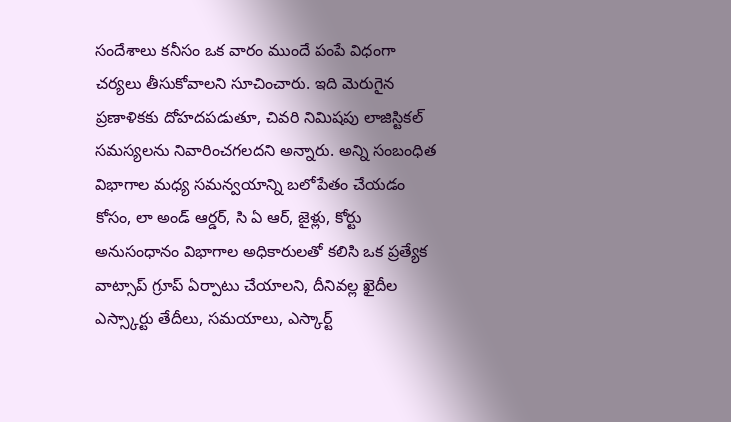సందేశాలు కనీసం ఒక వారం ముందే పంపే విధంగా చర్యలు తీసుకోవాలని సూచించారు. ఇది మెరుగైన ప్రణాళికకు దోహదపడుతూ, చివరి నిమిషపు లాజిస్టికల్ సమస్యలను నివారించగలదని అన్నారు. అన్ని సంబంధిత విభాగాల మధ్య సమన్వయాన్ని బలోపేతం చేయడం కోసం, లా అండ్ ఆర్డర్, సి ఏ ఆర్, జైళ్లు, కోర్టు అనుసంధానం విభాగాల అధికారులతో కలిసి ఒక ప్రత్యేక వాట్సాప్ గ్రూప్ ఏర్పాటు చేయాలని, దీనివల్ల ఖైదీల ఎస్స్కార్టు తేదీలు, సమయాలు, ఎస్కార్ట్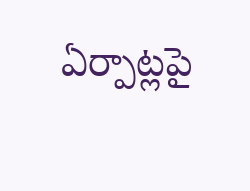ఏర్పాట్లపై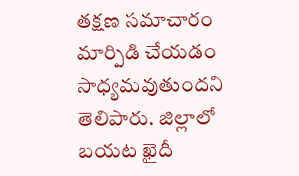తక్షణ సమాచారం మార్పిడి చేయడం సాధ్యమవుతుందని తెలిపారు. జిల్లాలో బయట ఖైదీ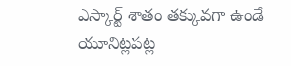ఎస్కార్ట్ శాతం తక్కువగా ఉండే యూనిట్లపట్ల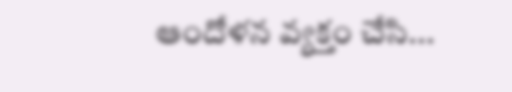ఆందోళన వ్యక్తం చేసి...